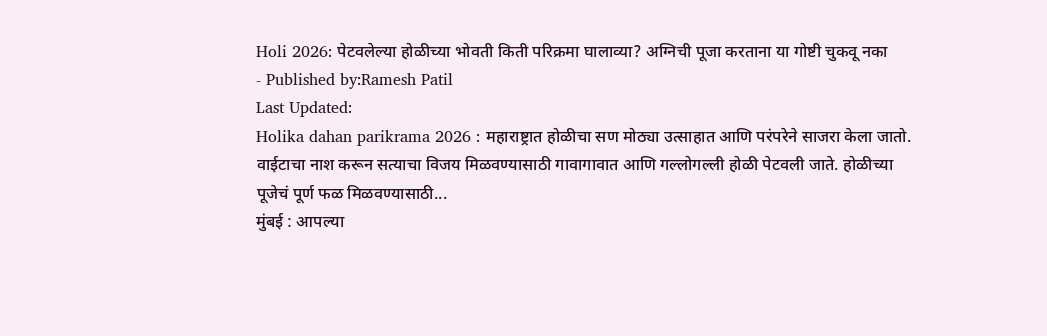Holi 2026: पेटवलेल्या होळीच्या भोवती किती परिक्रमा घालाव्या? अग्निची पूजा करताना या गोष्टी चुकवू नका
- Published by:Ramesh Patil
Last Updated:
Holika dahan parikrama 2026 : महाराष्ट्रात होळीचा सण मोठ्या उत्साहात आणि परंपरेने साजरा केला जातो. वाईटाचा नाश करून सत्याचा विजय मिळवण्यासाठी गावागावात आणि गल्लोगल्ली होळी पेटवली जाते. होळीच्या पूजेचं पूर्ण फळ मिळवण्यासाठी...
मुंबई : आपल्या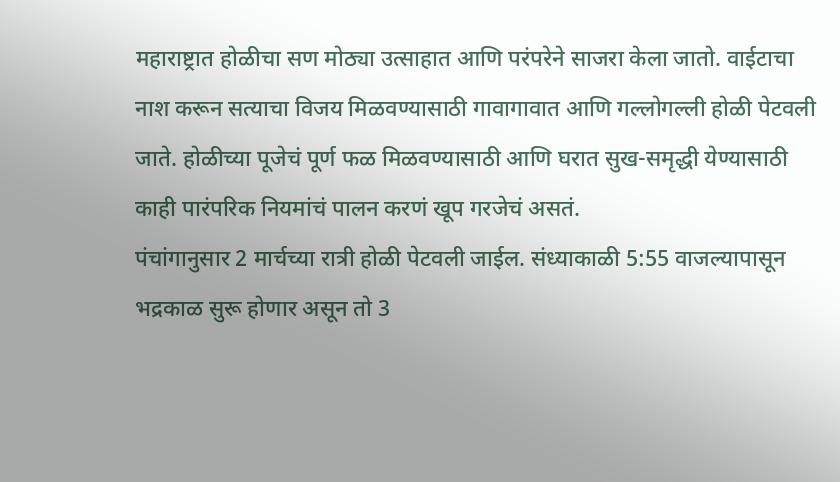महाराष्ट्रात होळीचा सण मोठ्या उत्साहात आणि परंपरेने साजरा केला जातो. वाईटाचा नाश करून सत्याचा विजय मिळवण्यासाठी गावागावात आणि गल्लोगल्ली होळी पेटवली जाते. होळीच्या पूजेचं पूर्ण फळ मिळवण्यासाठी आणि घरात सुख-समृद्धी येण्यासाठी काही पारंपरिक नियमांचं पालन करणं खूप गरजेचं असतं.
पंचांगानुसार 2 मार्चच्या रात्री होळी पेटवली जाईल. संध्याकाळी 5:55 वाजल्यापासून भद्रकाळ सुरू होणार असून तो 3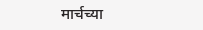मार्चच्या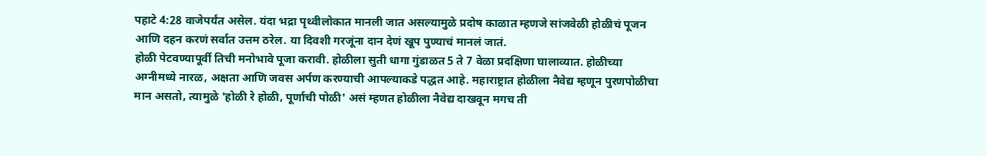पहाटे 4:28 वाजेपर्यंत असेल. यंदा भद्रा पृथ्वीलोकात मानली जात असल्यामुळे प्रदोष काळात म्हणजे सांजवेळी होळीचं पूजन आणि दहन करणं सर्वात उत्तम ठरेल. या दिवशी गरजूंना दान देणं खूप पुण्याचं मानलं जातं.
होळी पेटवण्यापूर्वी तिची मनोभावे पूजा करावी. होळीला सुती धागा गुंडाळत 5 ते 7 वेळा प्रदक्षिणा घालाव्यात. होळीच्या अग्नीमध्ये नारळ, अक्षता आणि जवस अर्पण करण्याची आपल्याकडे पद्धत आहे. महाराष्ट्रात होळीला नैवेद्य म्हणून पुरणपोळीचा मान असतो, त्यामुळे 'होळी रे होळी, पूर्णाची पोळी' असं म्हणत होळीला नैवेद्य दाखवून मगच ती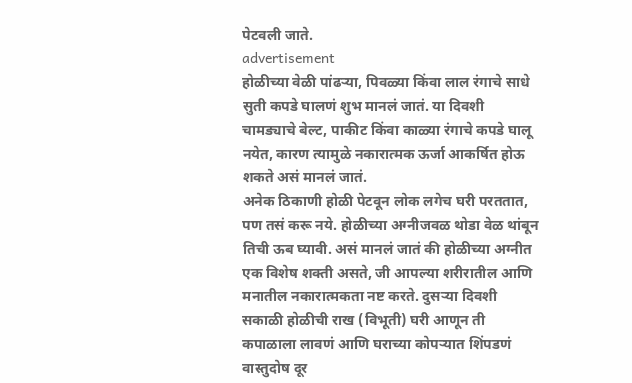पेटवली जाते.
advertisement
होळीच्या वेळी पांढऱ्या, पिवळ्या किंवा लाल रंगाचे साधे सुती कपडे घालणं शुभ मानलं जातं. या दिवशी चामड्याचे बेल्ट, पाकीट किंवा काळ्या रंगाचे कपडे घालू नयेत, कारण त्यामुळे नकारात्मक ऊर्जा आकर्षित होऊ शकते असं मानलं जातं.
अनेक ठिकाणी होळी पेटवून लोक लगेच घरी परततात, पण तसं करू नये. होळीच्या अग्नीजवळ थोडा वेळ थांबून तिची ऊब घ्यावी. असं मानलं जातं की होळीच्या अग्नीत एक विशेष शक्ती असते, जी आपल्या शरीरातील आणि मनातील नकारात्मकता नष्ट करते. दुसऱ्या दिवशी सकाळी होळीची राख (विभूती) घरी आणून ती कपाळाला लावणं आणि घराच्या कोपऱ्यात शिंपडणं वास्तुदोष दूर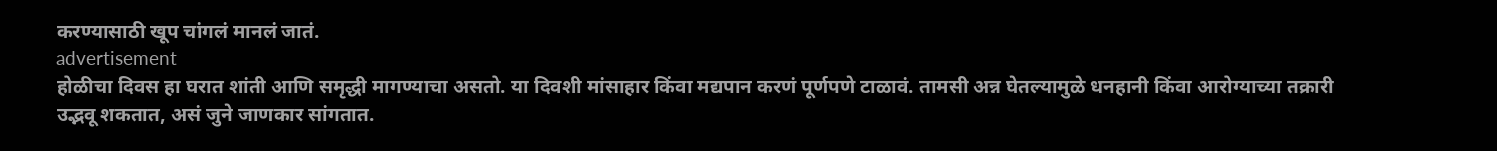करण्यासाठी खूप चांगलं मानलं जातं.
advertisement
होळीचा दिवस हा घरात शांती आणि समृद्धी मागण्याचा असतो. या दिवशी मांसाहार किंवा मद्यपान करणं पूर्णपणे टाळावं. तामसी अन्न घेतल्यामुळे धनहानी किंवा आरोग्याच्या तक्रारी उद्भवू शकतात, असं जुने जाणकार सांगतात.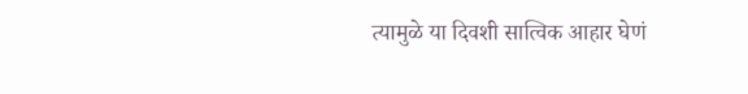त्यामुळे या दिवशी सात्विक आहार घेणं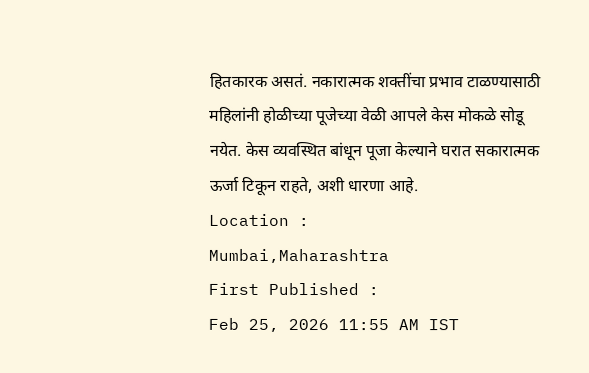हितकारक असतं. नकारात्मक शक्तींचा प्रभाव टाळण्यासाठी महिलांनी होळीच्या पूजेच्या वेळी आपले केस मोकळे सोडू नयेत. केस व्यवस्थित बांधून पूजा केल्याने घरात सकारात्मक ऊर्जा टिकून राहते, अशी धारणा आहे.
Location :
Mumbai,Maharashtra
First Published :
Feb 25, 2026 11:55 AM IST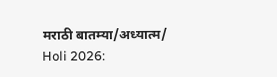मराठी बातम्या/अध्यात्म/
Holi 2026: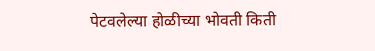पेटवलेल्या होळीच्या भोवती किती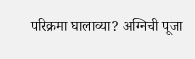परिक्रमा घालाव्या? अग्निची पूजा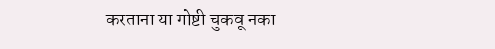करताना या गोष्टी चुकवू नका